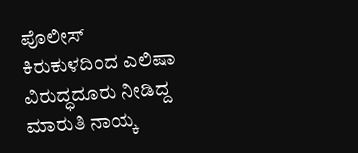ಪೊಲೀಸ್‌ ಕಿರುಕುಳದಿಂದ ಎಲಿಷಾ ವಿರುದ್ಧದೂರು ನೀಡಿದ್ದ ಮಾರುತಿ ನಾಯ್ಕ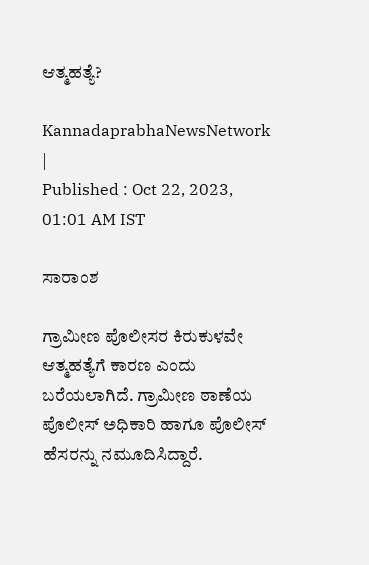ಆತ್ಮಹತ್ಯೆ?

KannadaprabhaNewsNetwork |
Published : Oct 22, 2023, 01:01 AM IST

ಸಾರಾಂಶ

ಗ್ರಾಮೀಣ ಪೊಲೀಸರ ಕಿರುಕುಳವೇ ಆತ್ಮಹತ್ಯೆಗೆ ಕಾರಣ ಎಂದು ಬರೆಯಲಾಗಿದೆ. ಗ್ರಾಮೀಣ ಠಾಣೆಯ ಪೊಲೀಸ್ ಅಧಿಕಾರಿ ಹಾಗೂ ಪೊಲೀಸ್ ಹೆಸರನ್ನು ನಮೂದಿಸಿದ್ದಾರೆ.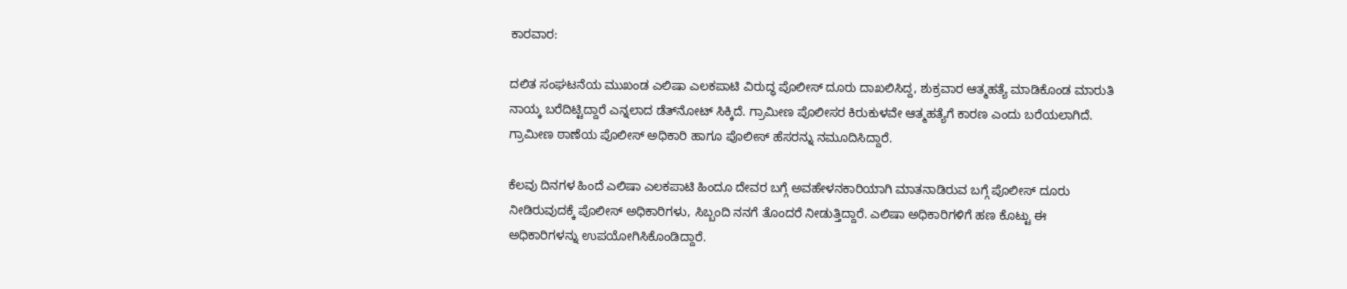ಕಾರವಾರ:

ದಲಿತ ಸಂಘಟನೆಯ ಮುಖಂಡ ಎಲಿಷಾ ಎಲಕಪಾಟಿ ವಿರುದ್ಧ ಪೊಲೀಸ್ ದೂರು ದಾಖಲಿಸಿದ್ದ, ಶುಕ್ರವಾರ ಆತ್ಮಹತ್ಯೆ ಮಾಡಿಕೊಂಡ ಮಾರುತಿ ನಾಯ್ಕ ಬರೆದಿಟ್ಟಿದ್ದಾರೆ ಎನ್ನಲಾದ ಡೆತ್‌ನೋಟ್ ಸಿಕ್ಕಿದೆ. ಗ್ರಾಮೀಣ ಪೊಲೀಸರ ಕಿರುಕುಳವೇ ಆತ್ಮಹತ್ಯೆಗೆ ಕಾರಣ ಎಂದು ಬರೆಯಲಾಗಿದೆ. ಗ್ರಾಮೀಣ ಠಾಣೆಯ ಪೊಲೀಸ್ ಅಧಿಕಾರಿ ಹಾಗೂ ಪೊಲೀಸ್ ಹೆಸರನ್ನು ನಮೂದಿಸಿದ್ದಾರೆ.

ಕೆಲವು ದಿನಗಳ ಹಿಂದೆ ಎಲಿಷಾ ಎಲಕಪಾಟಿ ಹಿಂದೂ ದೇವರ ಬಗ್ಗೆ ಅವಹೇಳನಕಾರಿಯಾಗಿ ಮಾತನಾಡಿರುವ ಬಗ್ಗೆ ಪೊಲೀಸ್ ದೂರು ನೀಡಿರುವುದಕ್ಕೆ ಪೊಲೀಸ್ ಅಧಿಕಾರಿಗಳು, ಸಿಬ್ಬಂದಿ ನನಗೆ ತೊಂದರೆ ನೀಡುತ್ತಿದ್ದಾರೆ. ಎಲಿಷಾ ಅಧಿಕಾರಿಗಳಿಗೆ ಹಣ ಕೊಟ್ಟು ಈ ಅಧಿಕಾರಿಗಳನ್ನು ಉಪಯೋಗಿಸಿಕೊಂಡಿದ್ದಾರೆ.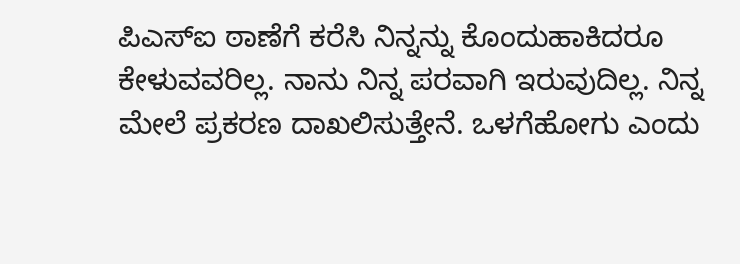ಪಿಎಸ್‌ಐ ಠಾಣೆಗೆ ಕರೆಸಿ ನಿನ್ನನ್ನು ಕೊಂದುಹಾಕಿದರೂ ಕೇಳುವವರಿಲ್ಲ. ನಾನು ನಿನ್ನ ಪರವಾಗಿ ಇರುವುದಿಲ್ಲ. ನಿನ್ನ ಮೇಲೆ ಪ್ರಕರಣ ದಾಖಲಿಸುತ್ತೇನೆ. ಒಳಗೆಹೋಗು ಎಂದು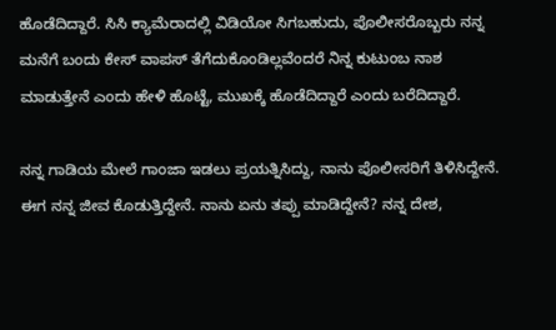ಹೊಡೆದಿದ್ದಾರೆ. ಸಿಸಿ ಕ್ಯಾಮೆರಾದಲ್ಲಿ ವಿಡಿಯೋ ಸಿಗಬಹುದು, ಪೊಲೀಸರೊಬ್ಬರು ನನ್ನ ಮನೆಗೆ ಬಂದು ಕೇಸ್ ವಾಪಸ್ ತೆಗೆದುಕೊಂಡಿಲ್ಲವೆಂದರೆ ನಿನ್ನ ಕುಟುಂಬ ನಾಶ ಮಾಡುತ್ತೇನೆ ಎಂದು ಹೇಳಿ ಹೊಟ್ಟೆ, ಮುಖಕ್ಕೆ ಹೊಡೆದಿದ್ದಾರೆ ಎಂದು ಬರೆದಿದ್ದಾರೆ.

ನನ್ನ ಗಾಡಿಯ ಮೇಲೆ ಗಾಂಜಾ ಇಡಲು ಪ್ರಯತ್ನಿಸಿದ್ದು, ನಾನು ಪೊಲೀಸರಿಗೆ ತಿಳಿಸಿದ್ದೇನೆ. ಈಗ ನನ್ನ ಜೀವ ಕೊಡುತ್ತಿದ್ದೇನೆ. ನಾನು ಏನು ತಪ್ಪು ಮಾಡಿದ್ದೇನೆ? ನನ್ನ ದೇಶ,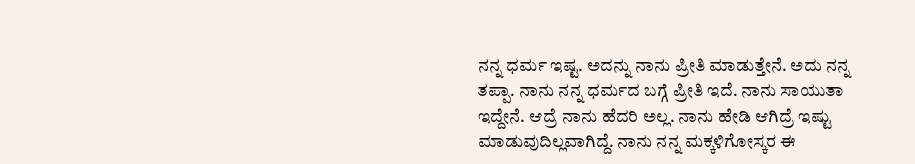ನನ್ನ ಧರ್ಮ ಇಷ್ಟ. ಅದನ್ನು ನಾನು ಪ್ರೀತಿ ಮಾಡುತ್ತೇನೆ. ಅದು ನನ್ನ ತಪ್ಪಾ. ನಾನು ನನ್ನ ಧರ್ಮದ ಬಗ್ಗೆ ಪ್ರೀತಿ ಇದೆ. ನಾನು ಸಾಯುತಾ ಇದ್ದೇನೆ. ಆದ್ರೆ ನಾನು ಹೆದರಿ ಅಲ್ಲ. ನಾನು ಹೇಡಿ ಆಗಿದ್ರೆ ಇಷ್ಟು ಮಾಡುವುದಿಲ್ಲವಾಗಿದ್ದೆ. ನಾನು ನನ್ನ ಮಕ್ಕಳಿಗೋಸ್ಕರ ಈ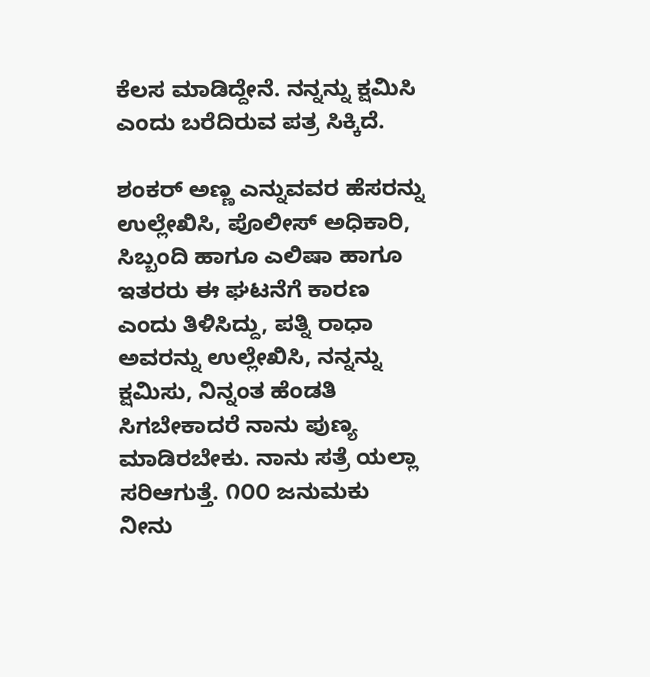ಕೆಲಸ ಮಾಡಿದ್ದೇನೆ. ನನ್ನನ್ನು ಕ್ಷಮಿಸಿ ಎಂದು ಬರೆದಿರುವ ಪತ್ರ ಸಿಕ್ಕಿದೆ.

ಶಂಕರ್ ಅಣ್ಣ ಎನ್ನುವವರ ಹೆಸರನ್ನು ಉಲ್ಲೇಖಿಸಿ, ಪೊಲೀಸ್ ಅಧಿಕಾರಿ, ಸಿಬ್ಬಂದಿ ಹಾಗೂ ಎಲಿಷಾ ಹಾಗೂ ಇತರರು ಈ ಘಟನೆಗೆ ಕಾರಣ ಎಂದು ತಿಳಿಸಿದ್ದು, ಪತ್ನಿ ರಾಧಾ ಅವರನ್ನು ಉಲ್ಲೇಖಿಸಿ, ನನ್ನನ್ನು ಕ್ಷಮಿಸು, ನಿನ್ನಂತ ಹೆಂಡತಿ ಸಿಗಬೇಕಾದರೆ ನಾನು ಪುಣ್ಯ ಮಾಡಿರಬೇಕು. ನಾನು ಸತ್ರೆ ಯಲ್ಲಾ ಸರಿಆಗುತ್ತೆ. ೧೦೦ ಜನುಮಕು ನೀನು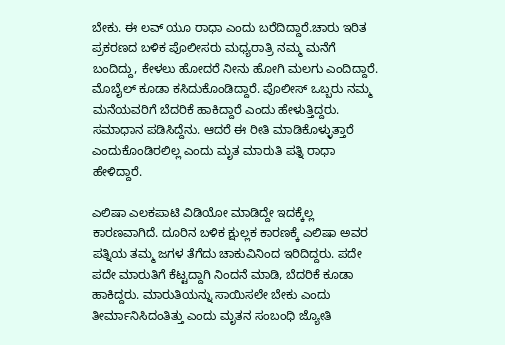ಬೇಕು. ಈ ಲವ್ ಯೂ ರಾಧಾ ಎಂದು ಬರೆದಿದ್ದಾರೆ.ಚಾರು ಇರಿತ ಪ್ರಕರಣದ ಬಳಿಕ ಪೊಲೀಸರು ಮಧ್ಯರಾತ್ರಿ ನಮ್ಮ ಮನೆಗೆ ಬಂದಿದ್ದು, ಕೇಳಲು ಹೋದರೆ ನೀನು ಹೋಗಿ ಮಲಗು ಎಂದಿದ್ದಾರೆ. ಮೊಬೈಲ್ ಕೂಡಾ ಕಸಿದುಕೊಂಡಿದ್ದಾರೆ. ಪೊಲೀಸ್ ಒಬ್ಬರು ನಮ್ಮ ಮನೆಯವರಿಗೆ ಬೆದರಿಕೆ ಹಾಕಿದ್ದಾರೆ ಎಂದು ಹೇಳುತ್ತಿದ್ದರು. ಸಮಾಧಾನ ಪಡಿಸಿದ್ದೆನು. ಆದರೆ ಈ ರೀತಿ ಮಾಡಿಕೊಳ್ಳುತ್ತಾರೆ ಎಂದುಕೊಂಡಿರಲಿಲ್ಲ ಎಂದು ಮೃತ ಮಾರುತಿ ಪತ್ನಿ ರಾಧಾ ಹೇಳಿದ್ದಾರೆ.

ಎಲಿಷಾ ಎಲಕಪಾಟಿ ವಿಡಿಯೋ ಮಾಡಿದ್ದೇ ಇದಕ್ಕೆಲ್ಲ ಕಾರಣವಾಗಿದೆ. ದೂರಿನ ಬಳಿಕ ಕ್ಷುಲ್ಲಕ ಕಾರಣಕ್ಕೆ ಎಲಿಷಾ ಅವರ ಪತ್ನಿಯ ತಮ್ಮ ಜಗಳ ತೆಗೆದು ಚಾಕುವಿನಿಂದ ಇರಿದಿದ್ದರು. ಪದೇ ಪದೇ ಮಾರುತಿಗೆ ಕೆಟ್ಟದ್ದಾಗಿ ನಿಂದನೆ ಮಾಡಿ, ಬೆದರಿಕೆ ಕೂಡಾ ಹಾಕಿದ್ದರು. ಮಾರುತಿಯನ್ನು ಸಾಯಿಸಲೇ ಬೇಕು ಎಂದು ತೀರ್ಮಾನಿಸಿದಂತಿತ್ತು ಎಂದು ಮೃತನ ಸಂಬಂಧಿ ಜ್ಯೋತಿ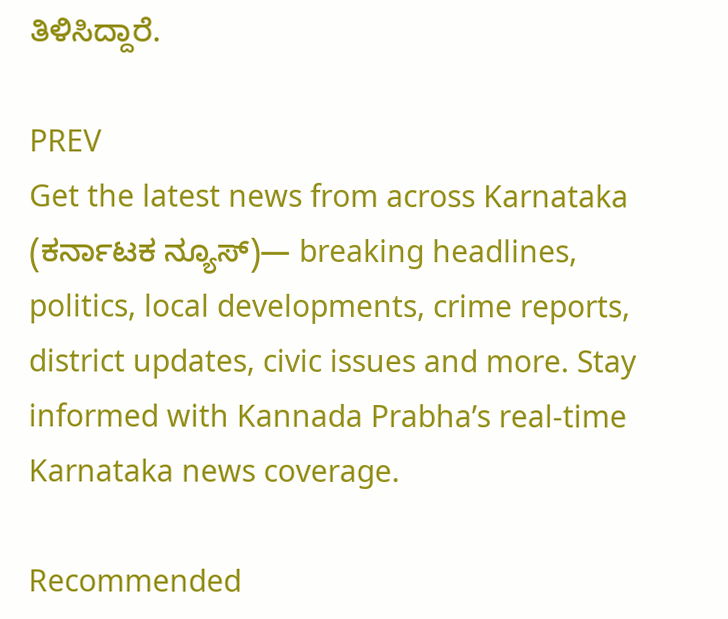ತಿಳಿಸಿದ್ದಾರೆ.

PREV
Get the latest news from across Karnataka (ಕರ್ನಾಟಕ ನ್ಯೂಸ್)— breaking headlines, politics, local developments, crime reports, district updates, civic issues and more. Stay informed with Kannada Prabha’s real‑time Karnataka news coverage.

Recommended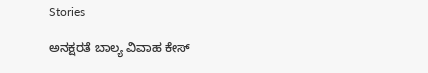Stories

ಅನಕ್ಷರತೆ ಬಾಲ್ಯ ವಿವಾಹ ಕೇಸ್‌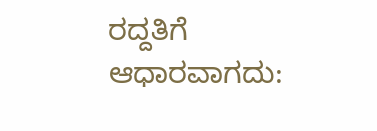ರದ್ದತಿಗೆ ಆಧಾರವಾಗದು: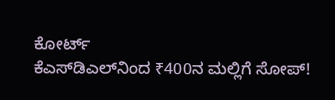ಕೋರ್ಟ್‌
ಕೆಎಸ್‌ಡಿಎಲ್‌ನಿಂದ ₹400ನ ಮಲ್ಲಿಗೆ ಸೋಪ್‌!